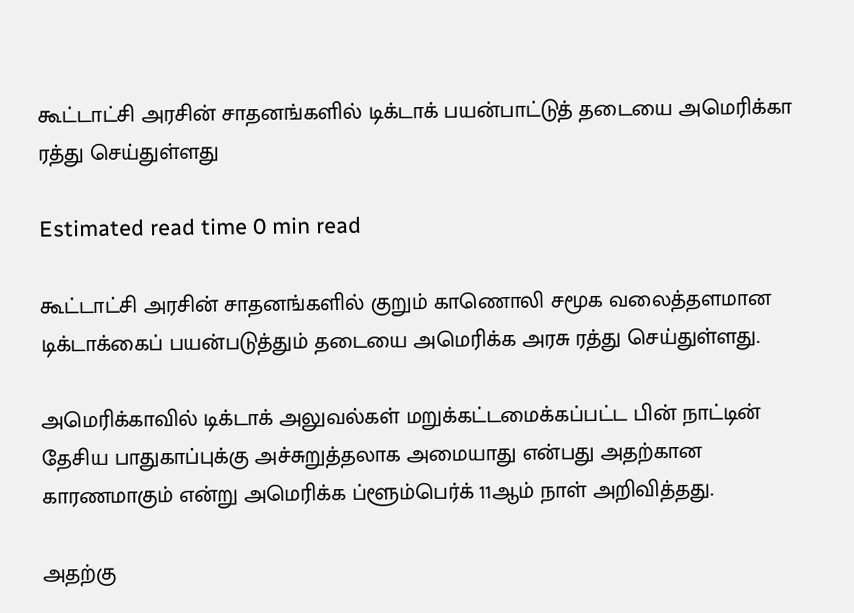கூட்டாட்சி அரசின் சாதனங்களில் டிக்டாக் பயன்பாட்டுத் தடையை அமெரிக்கா ரத்து செய்துள்ளது

Estimated read time 0 min read

கூட்டாட்சி அரசின் சாதனங்களில் குறும் காணொலி சமூக வலைத்தளமான டிக்டாக்கைப் பயன்படுத்தும் தடையை அமெரிக்க அரசு ரத்து செய்துள்ளது.

அமெரிக்காவில் டிக்டாக் அலுவல்கள் மறுக்கட்டமைக்கப்பட்ட பின் நாட்டின் தேசிய பாதுகாப்புக்கு அச்சுறுத்தலாக அமையாது என்பது அதற்கான காரணமாகும் என்று அமெரிக்க ப்ளூம்பெர்க் 11ஆம் நாள் அறிவித்தது.

அதற்கு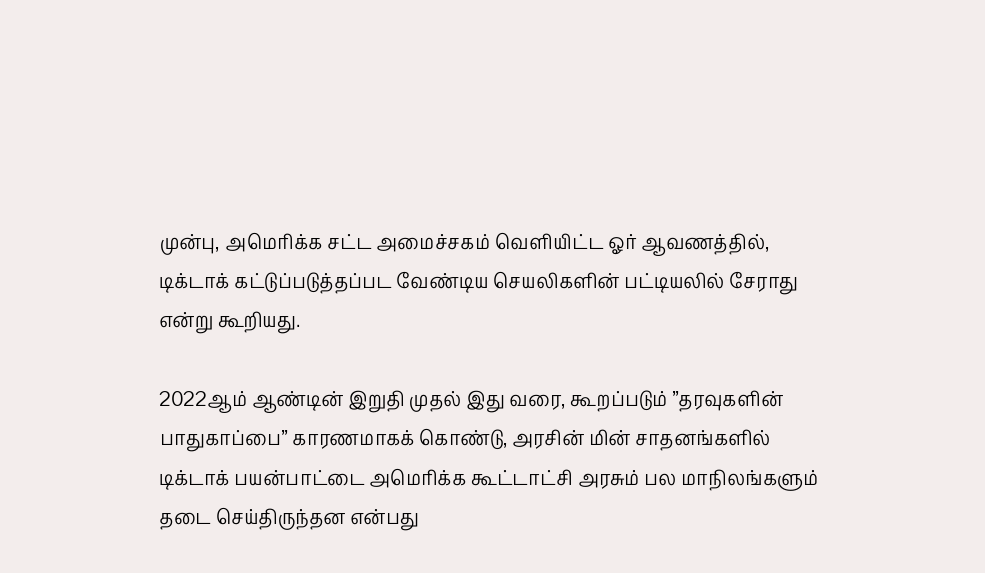முன்பு, அமெரிக்க சட்ட அமைச்சகம் வெளியிட்ட ஓர் ஆவணத்தில், டிக்டாக் கட்டுப்படுத்தப்பட வேண்டிய செயலிகளின் பட்டியலில் சேராது என்று கூறியது.

2022ஆம் ஆண்டின் இறுதி முதல் இது வரை, கூறப்படும் ”தரவுகளின் பாதுகாப்பை” காரணமாகக் கொண்டு, அரசின் மின் சாதனங்களில் டிக்டாக் பயன்பாட்டை அமெரிக்க கூட்டாட்சி அரசும் பல மாநிலங்களும் தடை செய்திருந்தன என்பது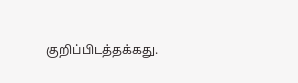குறிப்பிடத்தக்கது.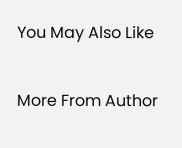You May Also Like

More From Author